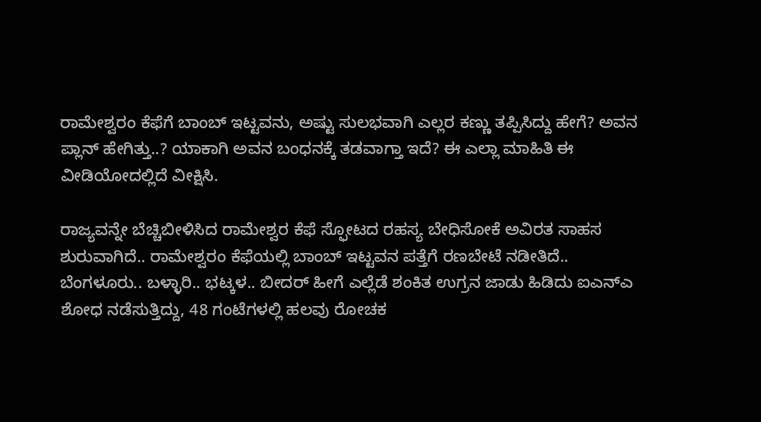ರಾಮೇಶ್ವರಂ ಕೆಫೆಗೆ ಬಾಂಬ್ ಇಟ್ಟವನು, ಅಷ್ಟು ಸುಲಭವಾಗಿ ಎಲ್ಲರ ಕಣ್ಣು ತಪ್ಪಿಸಿದ್ದು ಹೇಗೆ? ಅವನ ಪ್ಲಾನ್ ಹೇಗಿತ್ತು..? ಯಾಕಾಗಿ ಅವನ ಬಂಧನಕ್ಕೆ ತಡವಾಗ್ತಾ ಇದೆ? ಈ ಎಲ್ಲಾ ಮಾಹಿತಿ ಈ ವೀಡಿಯೋದಲ್ಲಿದೆ ವೀಕ್ಷಿಸಿ.

ರಾಜ್ಯವನ್ನೇ ಬೆಚ್ಚಿಬೀಳಿಸಿದ ರಾಮೇಶ್ವರ ಕೆಫೆ ಸ್ಫೋಟದ ರಹಸ್ಯ ಬೇಧಿಸೋಕೆ ಅವಿರತ ಸಾಹಸ ಶುರುವಾಗಿದೆ.. ರಾಮೇಶ್ವರಂ ಕೆಫೆಯಲ್ಲಿ ಬಾಂಬ್ ಇಟ್ಟವನ ಪತ್ತೆಗೆ ರಣಬೇಟೆ ನಡೀತಿದೆ.. ಬೆಂಗಳೂರು.. ಬಳ್ಳಾರಿ.. ಭಟ್ಕಳ.. ಬೀದರ್‌ ಹೀಗೆ ಎಲ್ಲೆಡೆ ಶಂಕಿತ ಉಗ್ರನ ಜಾಡು ಹಿಡಿದು ಐಎನ್‌ಎ ಶೋಧ ನಡೆಸುತ್ತಿದ್ದು, 48 ಗಂಟೆಗಳಲ್ಲಿ ಹಲವು ರೋಚಕ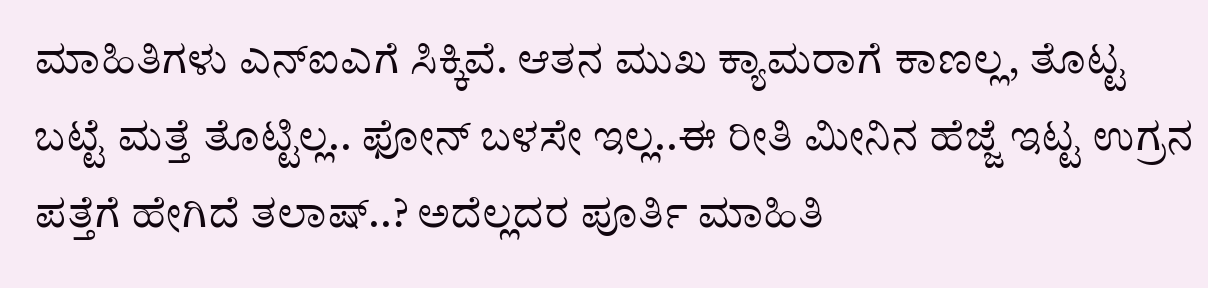ಮಾಹಿತಿಗಳು ಎನ್‌ಐಎಗೆ ಸಿಕ್ಕಿವೆ. ಆತನ ಮುಖ ಕ್ಯಾಮರಾಗೆ ಕಾಣಲ್ಲ, ತೊಟ್ಟ ಬಟ್ಟೆ ಮತ್ತೆ ತೊಟ್ಟಿಲ್ಲ.. ಫೋನ್ ಬಳಸೇ ಇಲ್ಲ..ಈ ರೀತಿ ಮೀನಿನ ಹೆಜ್ಜೆ ಇಟ್ಟ ಉಗ್ರನ ಪತ್ತೆಗೆ ಹೇಗಿದೆ ತಲಾಷ್..? ಅದೆಲ್ಲದರ ಪೂರ್ತಿ ಮಾಹಿತಿ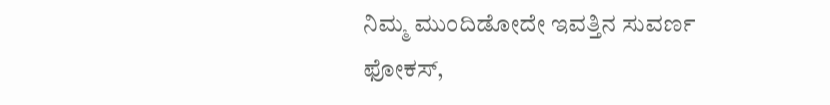ನಿಮ್ಮ ಮುಂದಿಡೋದೇ ಇವತ್ತಿನ ಸುವರ್ಣ ಫೋಕಸ್,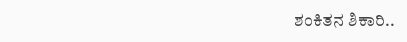ಶಂಕಿತನ ಶಿಕಾರಿ..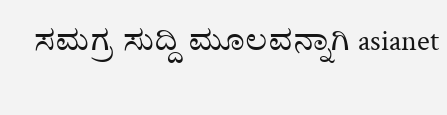ಸಮಗ್ರ ಸುದ್ದಿ ಮೂಲವನ್ನಾಗಿ asianet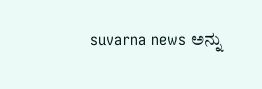suvarna news ಅನ್ನು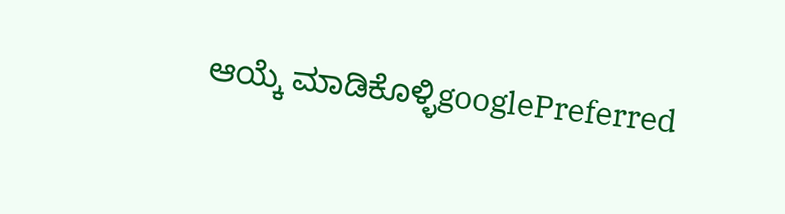ಆಯ್ಕೆ ಮಾಡಿಕೊಳ್ಳಿgooglePreferred